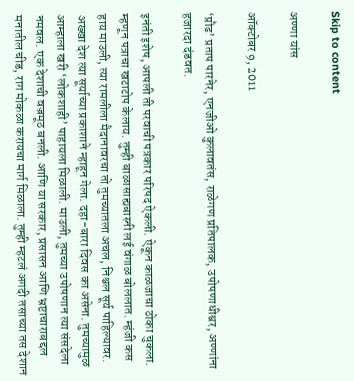Skip to content

अण्णा यांस

ऑक्टोबर 9, 2011

‘प्रौढ’ प्रताप पारनेर, एनजीओ कुलावतंस, राळेगण प्रतिपालक, उपोषणाधीश्वर, अण्णांना हजारदा दंडवत.

इनंती इशेष, आपली ती परवाची पत्रकार परिषद ऐकली. ऐकून काळजाचा ठोका चुकला. म्हणून पत्राचा खटाटोप केलाय. तुम्ही बाळासाह्यबास्नी लई वंगाळ बोललात. म्हंजी कस हाय माउली, त्या रामलीला मैदानावरचा तो तुमच्यातला अचल, निश्चल सूर्य पाहिल्यावर. अख्खा देश त्या सूर्याच्या प्रकाशाने न्हाहून गेला. दहा-बारा दिवस का असेना. तुमच्यामुळ आम्हाला खरी ‘लोकशाही’ पाहायला मिळाली. माउली, तुमच्या उपोषणान त्या संसदेला नमवल. एक देशाची वज्रमूठ बनली. आणि या सरकार, प्रसासन आणि भ्रष्टाचाराबद्दल मनातील चीड, राग मोकळा करायचा मार्ग मिळाला. तुम्ही म्हटलं अगदी तसाच्या तस देशान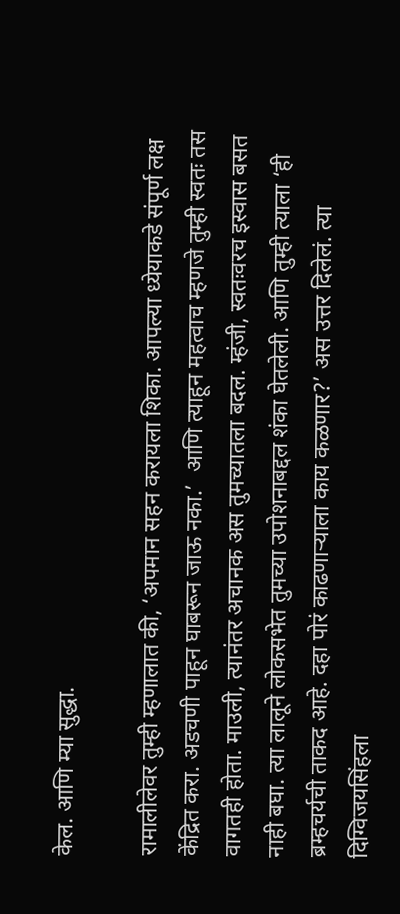केल. आणि म्या सुद्धा.

रामालीलेवर तुम्ही म्हणालात की, ‘अपमान सहन करायला शिका. आपल्या ध्येयाकडे संपूर्ण लक्ष केंद्रित करा. अडचणी पाहून घाबरून जाऊ नका.’  आणि त्याहून महत्वाच म्हणजे तुम्ही स्वतः तस वागतही होता. माउली, त्यानंतर अचानक अस तुमच्यातला बदल. म्हंजी, स्वतःवरच इस्वास बसत नाही बघा. त्या लालूने लोकसभेत तुमच्या उपोशनाबद्दल शंका घेतलेली. आणि तुम्ही त्याला ‘ही ब्रम्हचर्यची ताकद आहे. दहा पोरं काढणाऱ्याला काय कळणार?’ अस उत्तर दिलेलं. त्या दिग्विजयसिंहला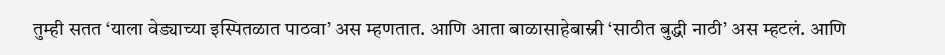तुम्ही सतत ‘याला वेड्याच्या इस्पितळात पाठवा’ अस म्हणतात. आणि आता बाळासाहेबास्नी ‘साठीत बुद्धी नाठी’ अस म्हटलं. आणि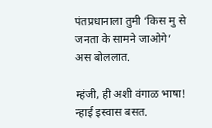पंतप्रधानाला तुमी ‘किस मु से जनता के सामने जाओगे’ अस बोललात.

म्हंजी, ही अशी वंगाळ भाषा! न्हाई इस्वास बसत.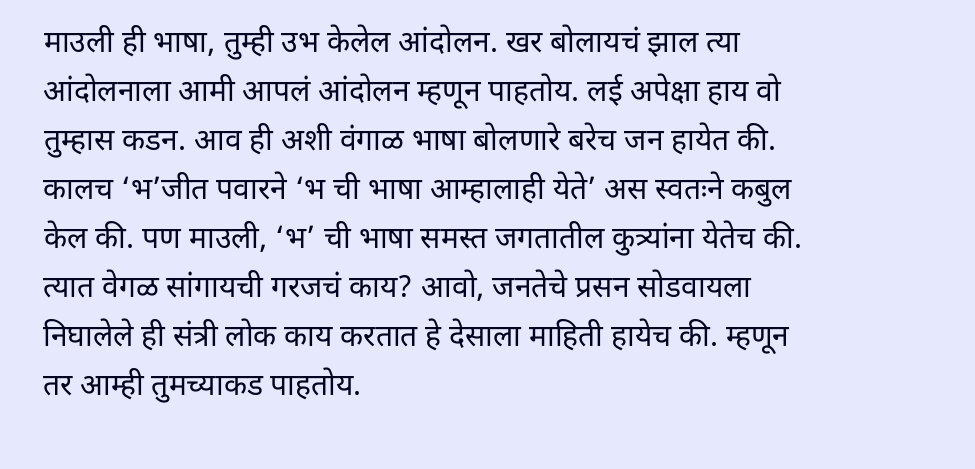माउली ही भाषा, तुम्ही उभ केलेल आंदोलन. खर बोलायचं झाल त्या आंदोलनाला आमी आपलं आंदोलन म्हणून पाहतोय. लई अपेक्षा हाय वो तुम्हास कडन. आव ही अशी वंगाळ भाषा बोलणारे बरेच जन हायेत की. कालच ‘भ’जीत पवारने ‘भ ची भाषा आम्हालाही येते’ अस स्वतःने कबुल केल की. पण माउली, ‘भ’ ची भाषा समस्त जगतातील कुत्र्यांना येतेच की. त्यात वेगळ सांगायची गरजचं काय? आवो, जनतेचे प्रसन सोडवायला निघालेले ही संत्री लोक काय करतात हे देसाला माहिती हायेच की. म्हणून तर आम्ही तुमच्याकड पाहतोय.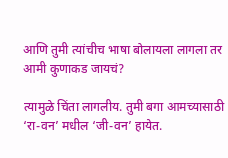आणि तुमी त्यांचीच भाषा बोलायला लागला तर आमी कुणाकड जायचं?

त्यामुळे चिंता लागलीय. तुमी बगा आमच्यासाठी ‘रा-वन’ मधील ‘जी-वन’ हायेत.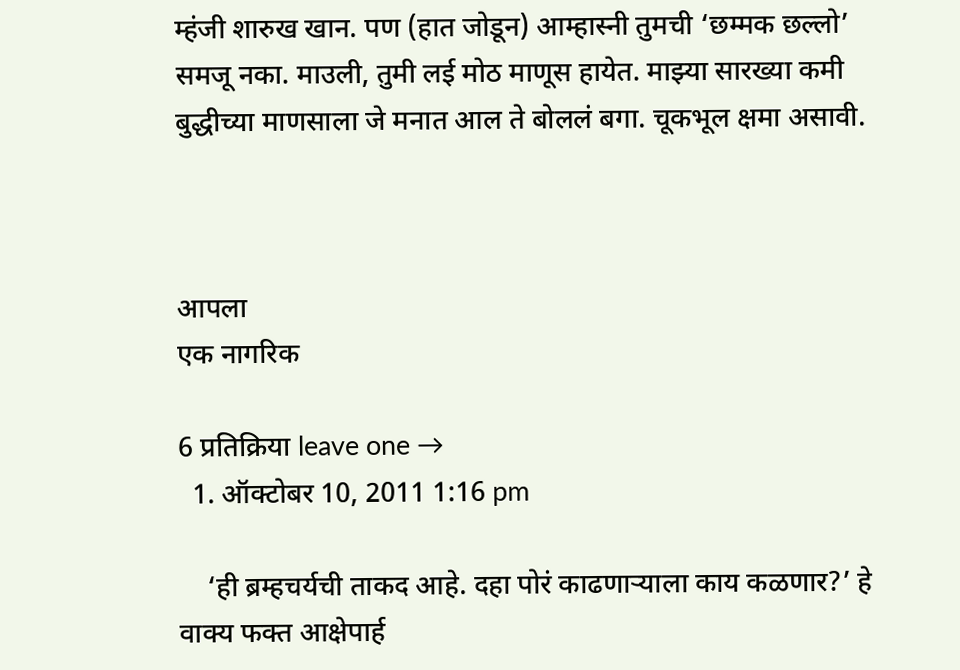म्हंजी शारुख खान. पण (हात जोडून) आम्हास्नी तुमची ‘छम्मक छल्लो’ समजू नका. माउली, तुमी लई मोठ माणूस हायेत. माझ्या सारख्या कमी बुद्धीच्या माणसाला जे मनात आल ते बोललं बगा. चूकभूल क्षमा असावी.



आपला
एक नागरिक

6 प्रतिक्रिया leave one →
  1. ऑक्टोबर 10, 2011 1:16 pm

    ‘ही ब्रम्हचर्यची ताकद आहे. दहा पोरं काढणाऱ्याला काय कळणार?’ हे वाक्य फक्त आक्षेपार्ह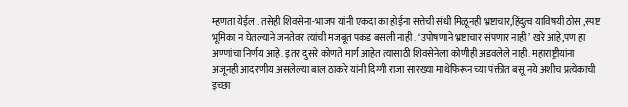म्हणता येईल . तसेही शिवसेना-भाजप यांनी एकदा का होईना सत्तेची संधी मिळूनही भ्रष्टाचार,हिंदुत्व याविषयी ठोस ,स्पष्ट भूमिका न घेतल्याने जनतेवर त्यांची मजबूत पकड बसली नाही . ‘उपोषणाने भ्रष्टाचार संपणार नाही’ खरे आहे,पण हा अण्णांचा निर्णय आहे. इतर दुसरे कोणते मार्ग आहेत त्यासाठी शिवसेनेला कोणीही अडवलेले नाही. महाराष्ट्रीयांना अजूनही आदरणीय असलेल्या बाल ठाकरे यांनी दिग्गी राजा सारख्या माथेफिरून च्या पंक्तीत बसू नये अशीच प्रत्येकाची इच्छा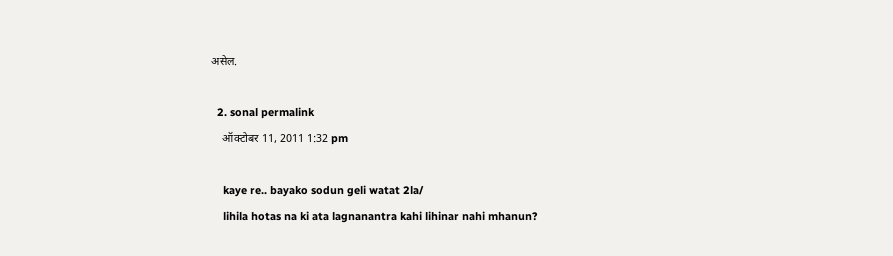असेल.

  2. sonal permalink
    ऑक्टोबर 11, 2011 1:32 pm

    kaye re.. bayako sodun geli watat 2la/
    lihila hotas na ki ata lagnanantra kahi lihinar nahi mhanun?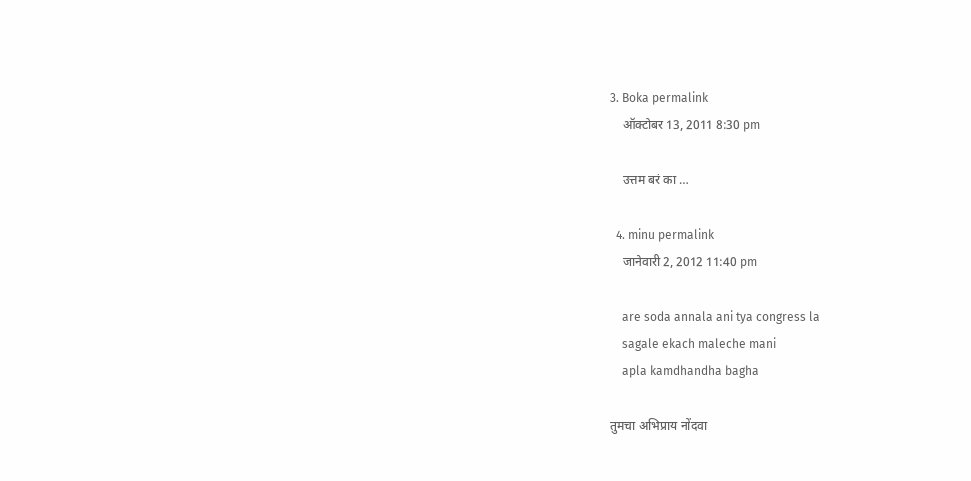3. Boka permalink
    ऑक्टोबर 13, 2011 8:30 pm

    उत्तम बरं का …

  4. minu permalink
    जानेवारी 2, 2012 11:40 pm

    are soda annala ani tya congress la
    sagale ekach maleche mani
    apla kamdhandha bagha

तुमचा अभिप्राय नोंदवा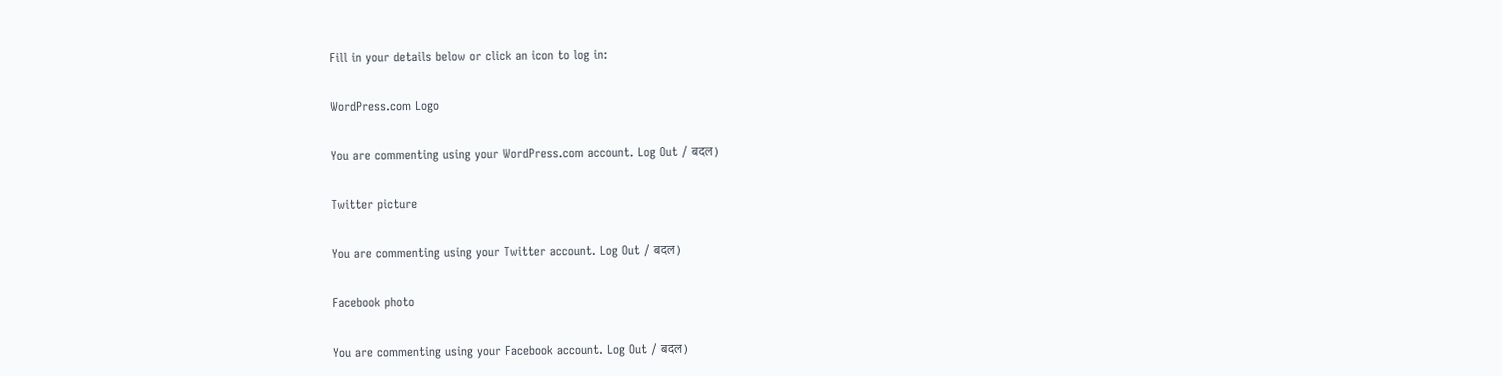Fill in your details below or click an icon to log in:

WordPress.com Logo

You are commenting using your WordPress.com account. Log Out / बदल )

Twitter picture

You are commenting using your Twitter account. Log Out / बदल )

Facebook photo

You are commenting using your Facebook account. Log Out / बदल )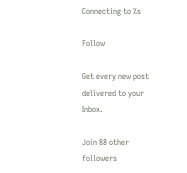Connecting to %s

Follow

Get every new post delivered to your Inbox.

Join 88 other followers